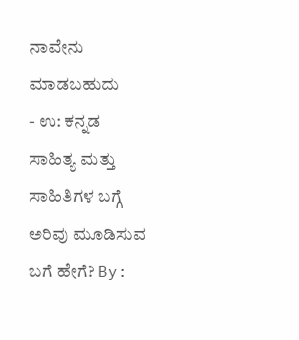ನಾವೇನು ಮಾಡಬಹುದು
- ಉ: ಕನ್ನಡ ಸಾಹಿತ್ಯ ಮತ್ತು ಸಾಹಿತಿಗಳ ಬಗ್ಗೆ ಅರಿವು ಮೂಡಿಸುವ ಬಗೆ ಹೇಗೆ? By: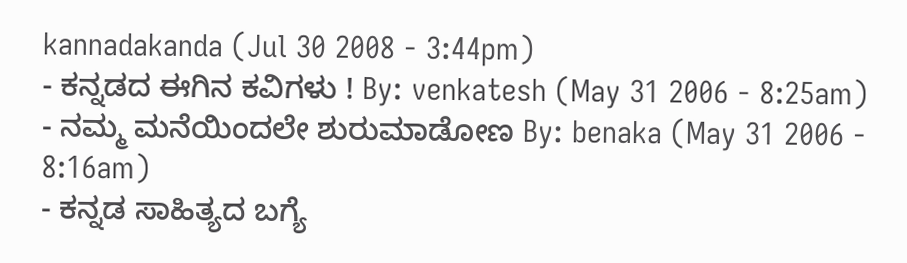kannadakanda (Jul 30 2008 - 3:44pm)
- ಕನ್ನಡದ ಈಗಿನ ಕವಿಗಳು ! By: venkatesh (May 31 2006 - 8:25am)
- ನಮ್ಮ ಮನೆಯಿಂದಲೇ ಶುರುಮಾಡೋಣ By: benaka (May 31 2006 - 8:16am)
- ಕನ್ನಡ ಸಾಹಿತ್ಯದ ಬಗ್ಯೆ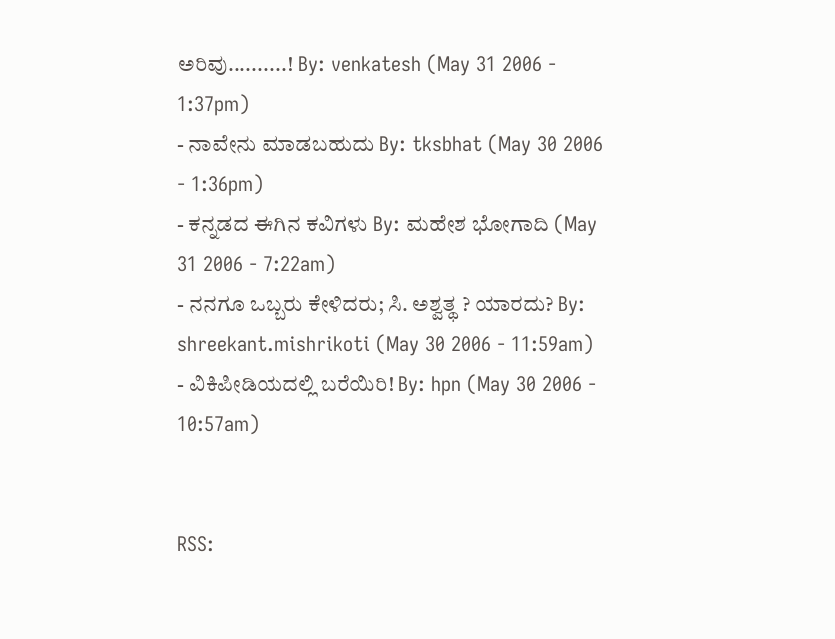ಅರಿವು..........! By: venkatesh (May 31 2006 - 1:37pm)
- ನಾವೇನು ಮಾಡಬಹುದು By: tksbhat (May 30 2006 - 1:36pm)
- ಕನ್ನಡದ ಈಗಿನ ಕವಿಗಳು By: ಮಹೇಶ ಭೋಗಾದಿ (May 31 2006 - 7:22am)
- ನನಗೂ ಒಬ್ಬರು ಕೇಳಿದರು; ಸಿ. ಅಶ್ವತ್ಥ ? ಯಾರದು? By: shreekant.mishrikoti (May 30 2006 - 11:59am)
- ವಿಕಿಪೀಡಿಯದಲ್ಲಿ ಬರೆಯಿರಿ! By: hpn (May 30 2006 - 10:57am)


RSS: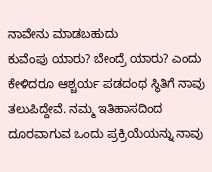ನಾವೇನು ಮಾಡಬಹುದು
ಕುವೆಂಪು ಯಾರು? ಬೇಂದ್ರೆ ಯಾರು? ಎಂದು ಕೇಳಿದರೂ ಆಶ್ಚರ್ಯ ಪಡದಂಥ ಸ್ಥಿತಿಗೆ ನಾವು ತಲುಪಿದ್ದೇವೆ. ನಮ್ಮ ಇತಿಹಾಸದಿಂದ ದೂರವಾಗುವ ಒಂದು ಪ್ರಕ್ರಿಯೆಯನ್ನು ನಾವು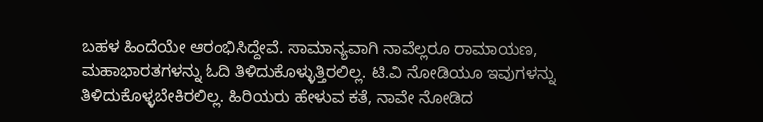ಬಹಳ ಹಿಂದೆಯೇ ಆರಂಭಿಸಿದ್ದೇವೆ. ಸಾಮಾನ್ಯವಾಗಿ ನಾವೆಲ್ಲರೂ ರಾಮಾಯಣ, ಮಹಾಭಾರತಗಳನ್ನು ಓದಿ ತಿಳಿದುಕೊಳ್ಳುತ್ತಿರಲಿಲ್ಲ. ಟಿ.ವಿ ನೋಡಿಯೂ ಇವುಗಳನ್ನು ತಿಳಿದುಕೊಳ್ಳಬೇಕಿರಲಿಲ್ಲ. ಹಿರಿಯರು ಹೇಳುವ ಕತೆ, ನಾವೇ ನೋಡಿದ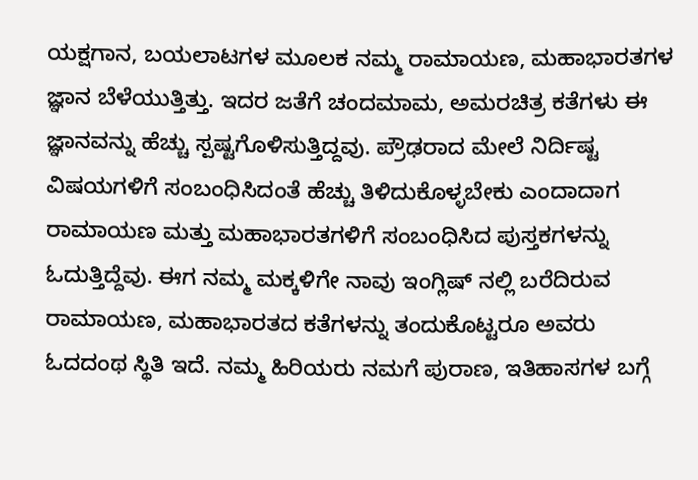ಯಕ್ಷಗಾನ, ಬಯಲಾಟಗಳ ಮೂಲಕ ನಮ್ಮ ರಾಮಾಯಣ, ಮಹಾಭಾರತಗಳ ಜ್ಞಾನ ಬೆಳೆಯುತ್ತಿತ್ತು. ಇದರ ಜತೆಗೆ ಚಂದಮಾಮ, ಅಮರಚಿತ್ರ ಕತೆಗಳು ಈ ಜ್ಞಾನವನ್ನು ಹೆಚ್ಚು ಸ್ಪಷ್ಟಗೊಳಿಸುತ್ತಿದ್ದವು. ಪ್ರೌಢರಾದ ಮೇಲೆ ನಿರ್ದಿಷ್ಟ ವಿಷಯಗಳಿಗೆ ಸಂಬಂಧಿಸಿದಂತೆ ಹೆಚ್ಚು ತಿಳಿದುಕೊಳ್ಳಬೇಕು ಎಂದಾದಾಗ ರಾಮಾಯಣ ಮತ್ತು ಮಹಾಭಾರತಗಳಿಗೆ ಸಂಬಂಧಿಸಿದ ಪುಸ್ತಕಗಳನ್ನು ಓದುತ್ತಿದ್ದೆವು. ಈಗ ನಮ್ಮ ಮಕ್ಕಳಿಗೇ ನಾವು ಇಂಗ್ಲಿಷ್ ನಲ್ಲಿ ಬರೆದಿರುವ ರಾಮಾಯಣ, ಮಹಾಭಾರತದ ಕತೆಗಳನ್ನು ತಂದುಕೊಟ್ಟರೂ ಅವರು ಓದದಂಥ ಸ್ಥಿತಿ ಇದೆ. ನಮ್ಮ ಹಿರಿಯರು ನಮಗೆ ಪುರಾಣ, ಇತಿಹಾಸಗಳ ಬಗ್ಗೆ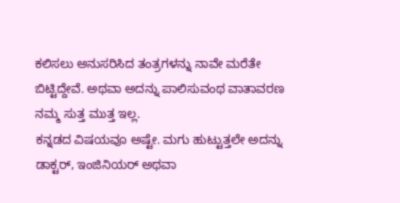ಕಲಿಸಲು ಅನುಸರಿಸಿದ ತಂತ್ರಗಳನ್ನು ನಾವೇ ಮರೆತೇ ಬಿಟ್ಟಿದ್ದೇವೆ. ಅಥವಾ ಅದನ್ನು ಪಾಲಿಸುವಂಥ ವಾತಾವರಣ ನಮ್ಮ ಸುತ್ತ ಮುತ್ತ ಇಲ್ಲ.
ಕನ್ನಡದ ವಿಷಯವೂ ಅಷ್ಟೇ. ಮಗು ಹುಟ್ಟುತ್ತಲೇ ಅದನ್ನು ಡಾಕ್ಟರ್, ಇಂಜಿನಿಯರ್ ಅಥವಾ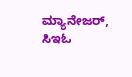ಮ್ಯಾನೇಜರ್, ಸಿಇಓ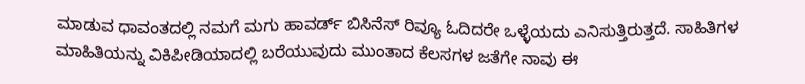ಮಾಡುವ ಧಾವಂತದಲ್ಲಿ ನಮಗೆ ಮಗು ಹಾವರ್ಡ್ ಬಿಸಿನೆಸ್ ರಿವ್ಯೂ ಓದಿದರೇ ಒಳ್ಳೆಯದು ಎನಿಸುತ್ತಿರುತ್ತದೆ. ಸಾಹಿತಿಗಳ ಮಾಹಿತಿಯನ್ನು ವಿಕಿಪೀಡಿಯಾದಲ್ಲಿ ಬರೆಯುವುದು ಮುಂತಾದ ಕೆಲಸಗಳ ಜತೆಗೇ ನಾವು ಈ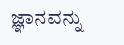ಜ್ಞಾನವನ್ನು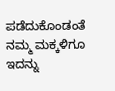ಪಡೆದುಕೊಂಡಂತೆ ನಮ್ಮ ಮಕ್ಕಳಿಗೂ ಇದನ್ನು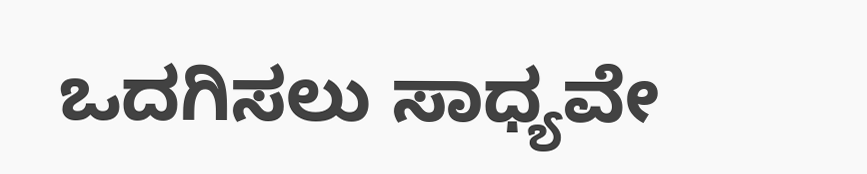ಒದಗಿಸಲು ಸಾಧ್ಯವೇ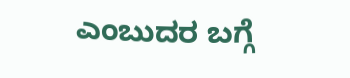ಎಂಬುದರ ಬಗ್ಗೆ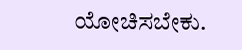ಯೋಚಿಸಬೇಕು.